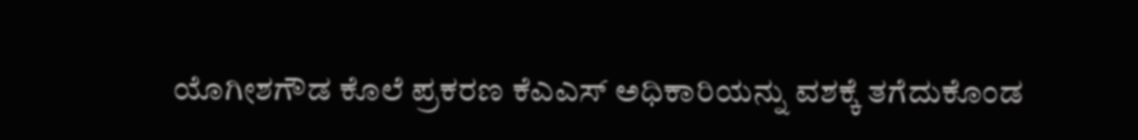ಯೊಗೀಶಗೌಡ ಕೊಲೆ ಪ್ರಕರಣ ಕೆಎಎಸ್ ಅಧಿಕಾರಿಯನ್ನು ವಶಕ್ಕೆ ತಗೆದುಕೊಂಡ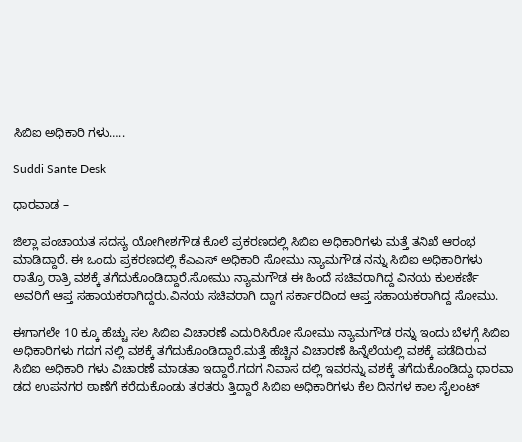ಸಿಬಿಐ ಅಧಿಕಾರಿ ಗಳು…..

Suddi Sante Desk

ಧಾರವಾಡ –

ಜಿಲ್ಲಾ ಪಂಚಾಯತ ಸದಸ್ಯ ಯೋಗೀಶಗೌಡ ಕೊಲೆ ಪ್ರಕರಣದಲ್ಲಿ ಸಿಬಿಐ ಅಧಿಕಾರಿಗಳು ಮತ್ತೆ ತನಿಖೆ ಆರಂಭ ಮಾಡಿದ್ದಾರೆ. ಈ ಒಂದು ಪ್ರಕರಣದಲ್ಲಿ ಕೆಎಎಸ್ ಅಧಿಕಾರಿ ಸೋಮು ನ್ಯಾಮಗೌಡ ನನ್ನು ಸಿಬಿಐ ಅಧಿಕಾರಿಗಳು ರಾತ್ರೊ ರಾತ್ರಿ ವಶಕ್ಕೆ ತಗೆದುಕೊಂಡಿದ್ದಾರೆ.ಸೋಮು ನ್ಯಾಮಗೌಡ ಈ ಹಿಂದೆ ಸಚಿವರಾಗಿದ್ದ ವಿನಯ ಕುಲಕರ್ಣಿ ಅವರಿಗೆ ಆಪ್ತ ಸಹಾಯಕರಾಗಿದ್ದರು.ವಿನಯ ಸಚಿವರಾಗಿ ದ್ದಾಗ ಸರ್ಕಾರದಿಂದ ಆಪ್ತ ಸಹಾಯಕರಾಗಿದ್ದ ಸೋಮು.

ಈಗಾಗಲೇ 10 ಕ್ಕೂ ಹೆಚ್ಚು ಸಲ ಸಿಬಿಐ ವಿಚಾರಣೆ ಎದುರಿಸಿರೋ ಸೋಮು ನ್ಯಾಮಗೌಡ ರನ್ನು ಇಂದು ಬೆಳಗ್ಗೆ ಸಿಬಿಐ ಅಧಿಕಾರಿಗಳು ಗದಗ ನಲ್ಲಿ ವಶಕ್ಕೆ ತಗೆದುಕೊಂಡಿದ್ದಾರೆ.ಮತ್ತೆ ಹೆಚ್ಚಿನ ವಿಚಾರಣೆ ಹಿನ್ನೆಲೆಯಲ್ಲಿ ವಶಕ್ಕೆ ಪಡೆದಿರುವ ಸಿಬಿಐ ಅಧಿಕಾರಿ ಗಳು ವಿಚಾರಣೆ ಮಾಡತಾ ಇದ್ದಾರೆ.ಗದಗ ನಿವಾಸ ದಲ್ಲಿ ಇವರನ್ನು ವಶಕ್ಕೆ ತಗೆದುಕೊಂಡಿದ್ದು ಧಾರವಾ ಡದ ಉಪನಗರ ಠಾಣೆಗೆ ಕರೆದುಕೊಂಡು ತರತರು ತ್ತಿದ್ದಾರೆ ಸಿಬಿಐ ಅಧಿಕಾರಿಗಳು ಕೆಲ ದಿನಗಳ ಕಾಲ ಸೈಲಂಟ್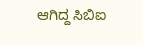ಆಗಿದ್ದ ಸಿಬಿಐ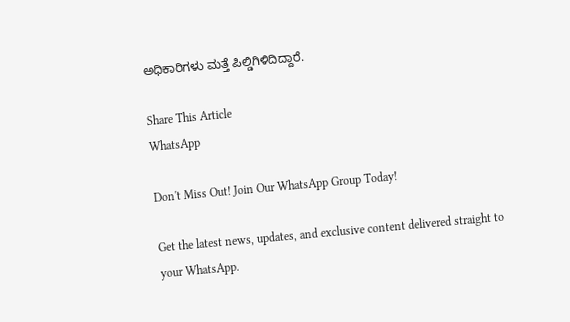ಅಧಿಕಾರಿಗಳು ಮತ್ತೆ ಪಿಲ್ಡಿಗಿಳಿದಿದ್ದಾರೆ.

Share This Article
WhatsApp

Don't Miss Out! Join Our WhatsApp Group Today!

Get the latest news, updates, and exclusive content delivered straight to your WhatsApp.